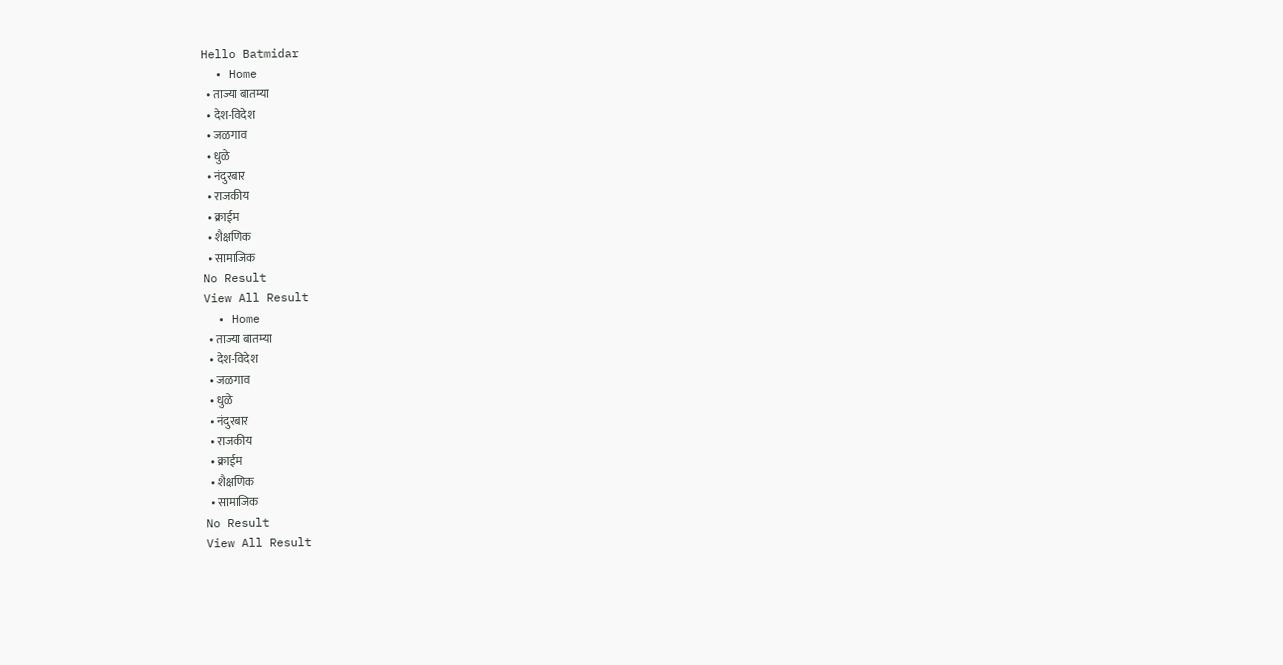Hello Batmidar
  • Home
  • ताज्या बातम्या
  • देश-विदेश
  • जळगाव
  • धुळे
  • नंदुरबार
  • राजकीय
  • क्राईम
  • शैक्षणिक
  • सामाजिक
No Result
View All Result
  • Home
  • ताज्या बातम्या
  • देश-विदेश
  • जळगाव
  • धुळे
  • नंदुरबार
  • राजकीय
  • क्राईम
  • शैक्षणिक
  • सामाजिक
No Result
View All Result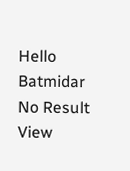Hello Batmidar
No Result
View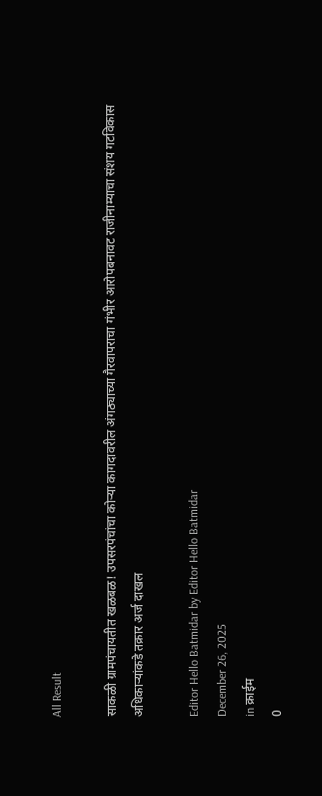All Result

साकळी ग्रामपंचायतीत खळबळ! उपसरपंचांचा कोऱ्या कागदावरील अंगठ्याच्या गैरवापराचा गंभीर आरोपबनावट राजीनाम्याचा संशय गटविकास अधिकाऱ्यांकडे तक्रार अर्ज दाखल

Editor Hello Batmidar by Editor Hello Batmidar
December 26, 2025
in क्राईम
0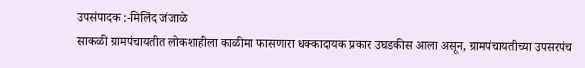उपसंपादक :-मिलिंद जंजाळे
साकळी ग्रामपंचायतीत लोकशाहीला काळीमा फासणारा धक्कादायक प्रकार उघडकीस आला असून, ग्रामपंचायतीच्या उपसरपंच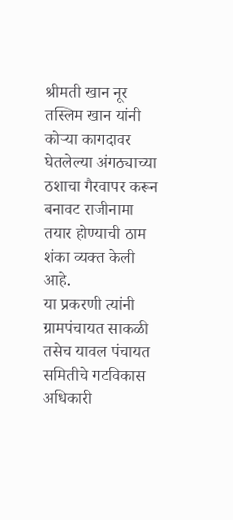श्रीमती खान नूर तस्लिम खान यांनी कोऱ्या कागदावर घेतलेल्या अंगठ्याच्या ठशाचा गैरवापर करून बनावट राजीनामा तयार होण्याची ठाम शंका व्यक्त केली आहे.
या प्रकरणी त्यांनी ग्रामपंचायत साकळी तसेच यावल पंचायत समितीचे गटविकास अधिकारी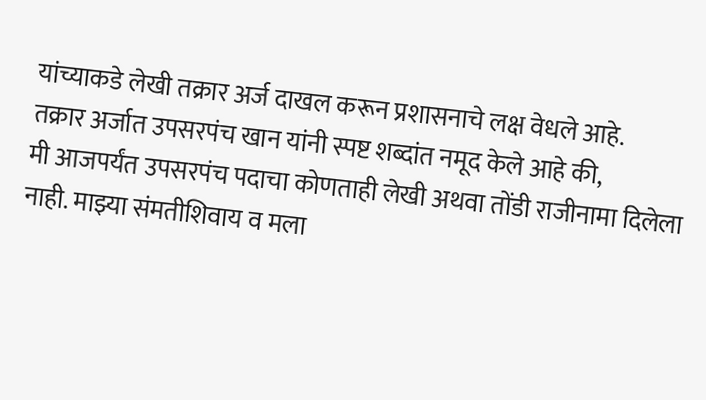यांच्याकडे लेखी तक्रार अर्ज दाखल करून प्रशासनाचे लक्ष वेधले आहे.
तक्रार अर्जात उपसरपंच खान यांनी स्पष्ट शब्दांत नमूद केले आहे की,
मी आजपर्यंत उपसरपंच पदाचा कोणताही लेखी अथवा तोंडी राजीनामा दिलेला नाही. माझ्या संमतीशिवाय व मला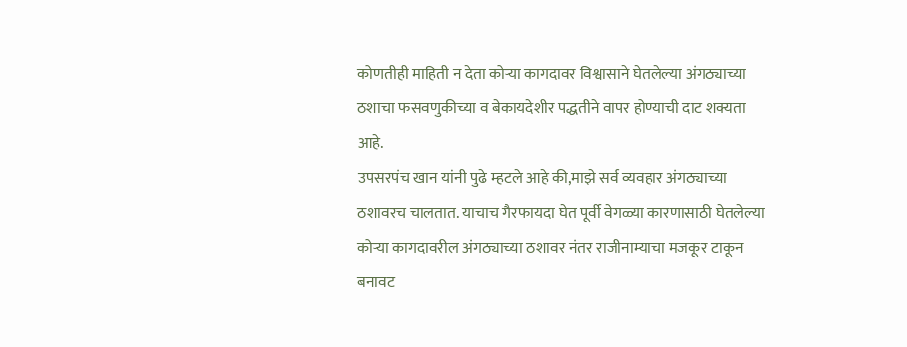कोणतीही माहिती न देता कोऱ्या कागदावर विश्वासाने घेतलेल्या अंगठ्याच्या ठशाचा फसवणुकीच्या व बेकायदेशीर पद्धतीने वापर होण्याची दाट शक्यता आहे.
उपसरपंच खान यांनी पुढे म्हटले आहे की,माझे सर्व व्यवहार अंगठ्याच्या ठशावरच चालतात. याचाच गैरफायदा घेत पूर्वी वेगळ्या कारणासाठी घेतलेल्या कोऱ्या कागदावरील अंगठ्याच्या ठशावर नंतर राजीनाम्याचा मजकूर टाकून बनावट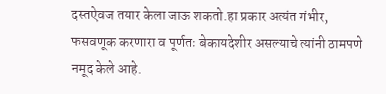दस्तऐवज तयार केला जाऊ शकतो.हा प्रकार अत्यंत गंभीर, फसवणूक करणारा व पूर्णतः बेकायदेशीर असल्याचे त्यांनी ठामपणे नमूद केले आहे.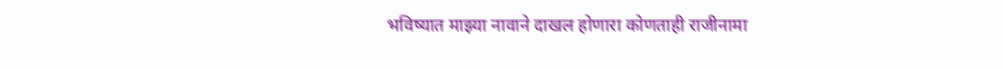भविष्यात माझ्या नावाने दाखल होणारा कोणताही राजीनामा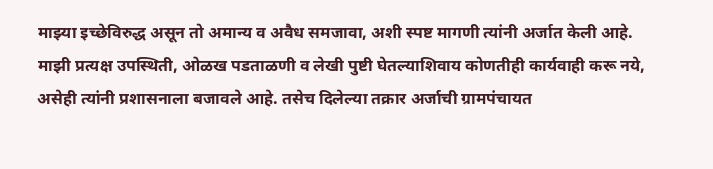माझ्या इच्छेविरुद्ध असून तो अमान्य व अवैध समजावा, अशी स्पष्ट मागणी त्यांनी अर्जात केली आहे. माझी प्रत्यक्ष उपस्थिती, ओळख पडताळणी व लेखी पुष्टी घेतल्याशिवाय कोणतीही कार्यवाही करू नये, असेही त्यांनी प्रशासनाला बजावले आहे. तसेच दिलेल्या तक्रार अर्जाची ग्रामपंचायत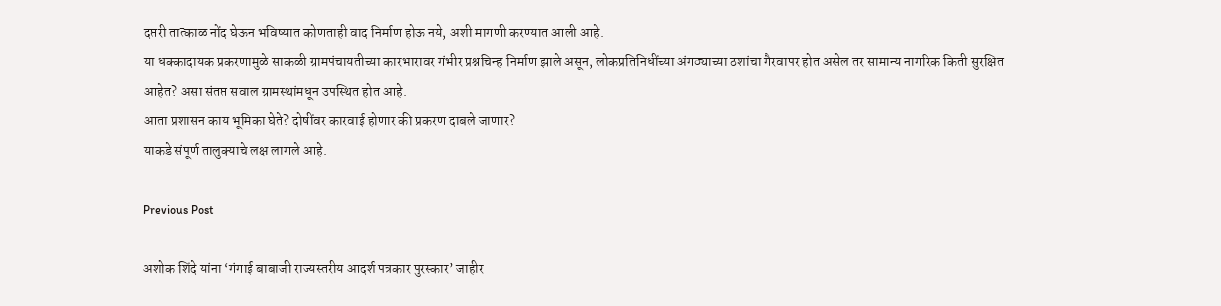दप्तरी तात्काळ नोंद घेऊन भविष्यात कोणताही वाद निर्माण होऊ नये, अशी मागणी करण्यात आली आहे.
या धक्कादायक प्रकरणामुळे साकळी ग्रामपंचायतीच्या कारभारावर गंभीर प्रश्नचिन्ह निर्माण झाले असून, लोकप्रतिनिधींच्या अंगठ्याच्या ठशांचा गैरवापर होत असेल तर सामान्य नागरिक किती सुरक्षित आहेत? असा संतप्त सवाल ग्रामस्थांमधून उपस्थित होत आहे.
आता प्रशासन काय भूमिका घेते? दोषींवर कारवाई होणार की प्रकरण दाबले जाणार?
याकडे संपूर्ण तालुक्याचे लक्ष लागले आहे.

Previous Post

अशोक शिंदे यांना ‘गंगाई बाबाजी राज्यस्तरीय आदर्श पत्रकार पुरस्कार’ जाहीर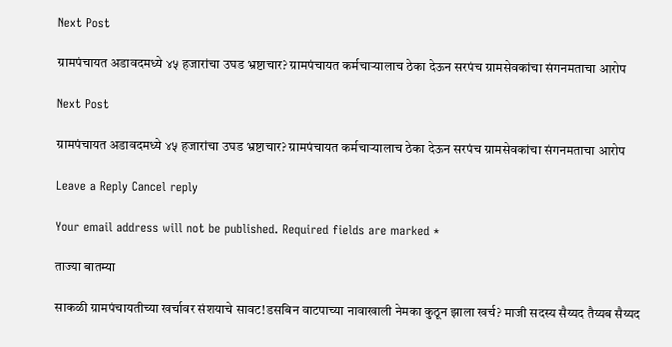Next Post

ग्रामपंचायत अडावदमध्ये ४५ हजारांचा उघड भ्रष्टाचार? ग्रामपंचायत कर्मचाऱ्यालाच ठेका देऊन सरपंच ग्रामसेवकांचा संगनमताचा आरोप

Next Post

ग्रामपंचायत अडावदमध्ये ४५ हजारांचा उघड भ्रष्टाचार? ग्रामपंचायत कर्मचाऱ्यालाच ठेका देऊन सरपंच ग्रामसेवकांचा संगनमताचा आरोप

Leave a Reply Cancel reply

Your email address will not be published. Required fields are marked *

ताज्या बातम्या

साकळी ग्रामपंचायतीच्या खर्चावर संशयाचे सावट!डसबिन वाटपाच्या नावाखाली नेमका कुठून झाला खर्च? माजी सदस्य सैय्यद तैय्यब सैय्यद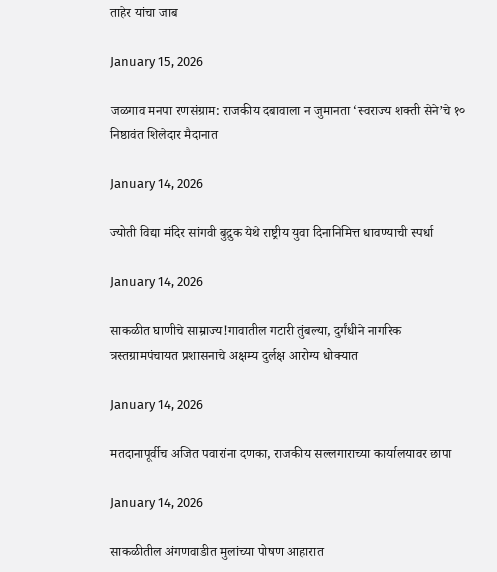ताहेर यांचा जाब

January 15, 2026

जळगाव मनपा रणसंग्राम: राजकीय दबावाला न जुमानता ‘स्वराज्य शक्ती सेने’चे १० निष्ठावंत शिलेदार मैदानात

January 14, 2026

ज्योती विद्या मंदिर सांगवी बुद्रुक येथे राष्ट्रीय युवा दिनानिमित्त धावण्याची स्पर्धा

January 14, 2026

साकळीत घाणीचे साम्राज्य!गावातील गटारी तुंबल्या, दुर्गंधीने नागरिक त्रस्तग्रामपंचायत प्रशासनाचे अक्षम्य दुर्लक्ष आरोग्य धोक्यात

January 14, 2026

मतदानापूर्वीच अजित पवारांना दणका, राजकीय सल्लगाराच्या कार्यालयावर छापा

January 14, 2026

साकळीतील अंगणवाडीत मुलांच्या पोषण आहारात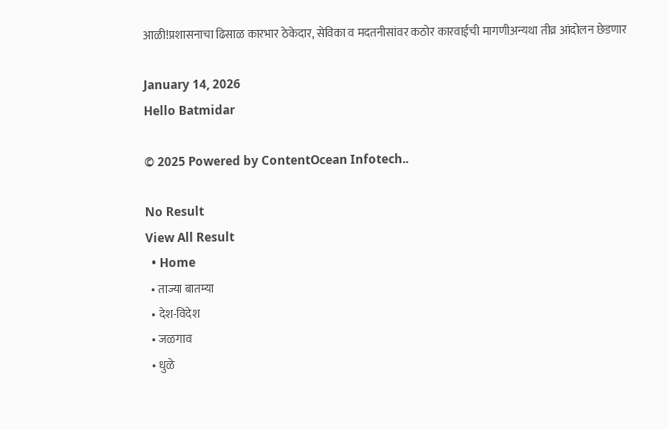आळी!प्रशासनाचा ढिसाळ कारभार ठेकेदार, सेविका व मदतनीसांवर कठोर कारवाईची मागणीअन्यथा तीव्र आंदोलन छेडणार

January 14, 2026
Hello Batmidar

© 2025 Powered by ContentOcean Infotech..

No Result
View All Result
  • Home
  • ताज्या बातम्या
  • देश-विदेश
  • जळगाव
  • धुळे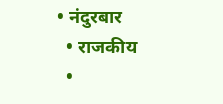• नंदुरबार
  • राजकीय
  •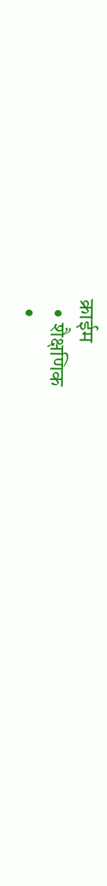क्राईम
  • शैक्षणिक
  •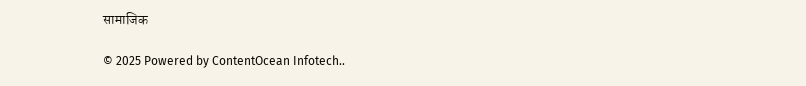सामाजिक

© 2025 Powered by ContentOcean Infotech..